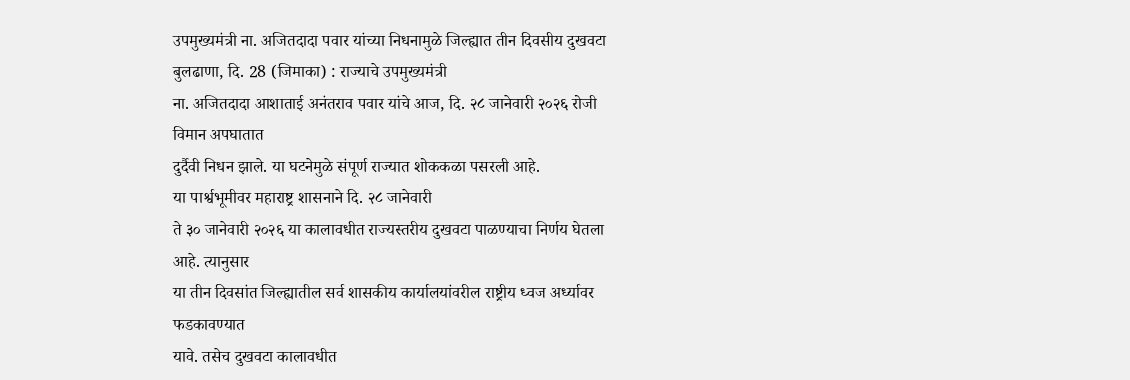उपमुख्यमंत्री ना. अजितदादा पवार यांच्या निधनामुळे जिल्ह्यात तीन दिवसीय दुखवटा
बुलढाणा, दि. 28 (जिमाका) : राज्याचे उपमुख्यमंत्री
ना. अजितदादा आशाताई अनंतराव पवार यांचे आज, दि. २८ जानेवारी २०२६ रोजी विमान अपघातात
दुर्दैवी निधन झाले. या घटनेमुळे संपूर्ण राज्यात शोककळा पसरली आहे.
या पार्श्वभूमीवर महाराष्ट्र शासनाने दि. २८ जानेवारी
ते ३० जानेवारी २०२६ या कालावधीत राज्यस्तरीय दुखवटा पाळण्याचा निर्णय घेतला आहे. त्यानुसार
या तीन दिवसांत जिल्ह्यातील सर्व शासकीय कार्यालयांवरील राष्ट्रीय ध्वज अर्ध्यावर फडकावण्यात
यावे. तसेच दुखवटा कालावधीत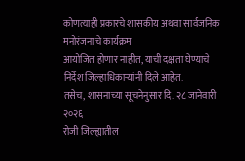कोणत्याही प्रकारचे शासकीय अथवा सार्वजनिक मनोरंजनाचे कार्यक्रम
आयोजित होणार नाहीत, याची दक्षता घेण्याचे निर्देश जिल्हाधिकाऱ्यांनी दिले आहेत.
तसेच, शासनाच्या सूचनेनुसार दि. २८ जानेवारी २०२६
रोजी जिल्ह्यातील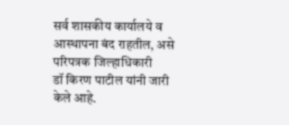सर्व शासकीय कार्यालये व आस्थापना बंद राहतील, असे परिपत्रक जिल्हाधिकारी
डॉ किरण पाटील यांनी जारी केले आहे.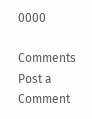0000

Comments
Post a Comment